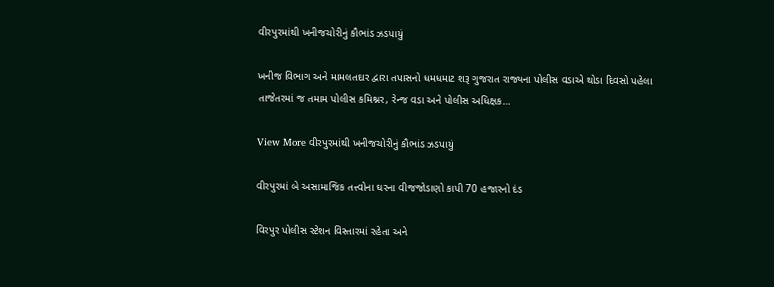વીરપુરમાંથી ખનીજચોરીનું કૌભાંડ ઝડપાયું

ખનીજ વિભાગ અને મામલતદાર દ્વારા તપાસનો ધમધમાટ શરૂ ગુજરાત રાજ્યના પોલીસ વડાએ થોડા દિવસો પહેલા તાજેતરમાં જ તમામ પોલીસ કમિશ્નર, રેન્જ વડા અને પોલીસ અધિક્ષક…

View More વીરપુરમાંથી ખનીજચોરીનું કૌભાંડ ઝડપાયું

વીરપુરમાં બે અસામાજિક તત્ત્વોના ઘરના વીજજોડાણો કાપી 70 હજારનો દંડ

વિરપુર પોલીસ સ્ટેશન વિસ્તારમાં રહેતા અને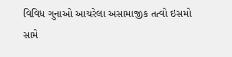વિવિધ ગુનાઓ આચરેલા અસામાજીક તત્વો ઇસમો સામે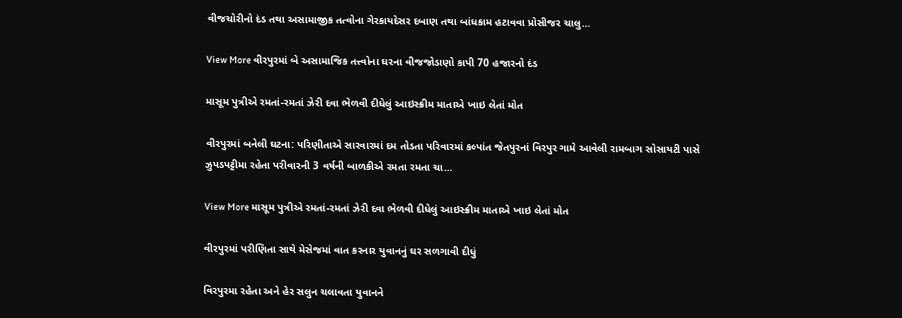વીજચોરીનો દંડ તથા અસામાજીક તત્વોના ગેરકાયદેસર દબાણ તથા બાંધકામ હટાવવા પ્રોસીજર ચાલુ…

View More વીરપુરમાં બે અસામાજિક તત્ત્વોના ઘરના વીજજોડાણો કાપી 70 હજારનો દંડ

માસૂમ પુત્રીએ રમતાં-રમતાં ઝેરી દવા ભેળવી દીધેલું આઇસ્ક્રીમ માતાએ ખાઇ લેતાં મોત

વીરપુરમાં બનેલી ઘટના: પરિણીતાએ સારવારમાં દમ તોડતા પરિવારમાં કલ્પાંત જેતપુરનાં વિરપુર ગામે આવેલી રામબાગ સોસાયટી પાસે ઝુપડપટ્ટીમા રહેતા પરીવારની 3 વર્ષની બાળકીએ રમતા રમતા ચા…

View More માસૂમ પુત્રીએ રમતાં-રમતાં ઝેરી દવા ભેળવી દીધેલું આઇસ્ક્રીમ માતાએ ખાઇ લેતાં મોત

વીરપુરમાં પરીણિતા સાથે મેસેજમાં વાત કરનાર યુવાનનું ઘર સળગાવી દીધું

વિરપુરમા રહેતા અને હેર સલુન ચલાવતા યુવાનને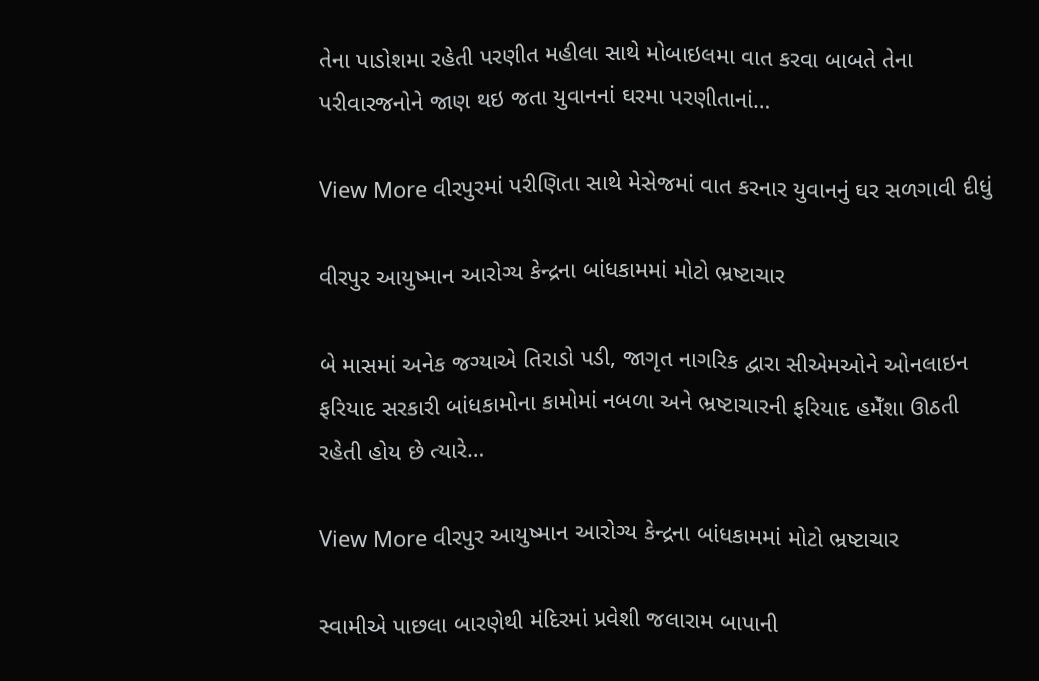તેના પાડોશમા રહેતી પરણીત મહીલા સાથે મોબાઇલમા વાત કરવા બાબતે તેના પરીવારજનોને જાણ થઇ જતા યુવાનનાં ઘરમા પરણીતાનાં…

View More વીરપુરમાં પરીણિતા સાથે મેસેજમાં વાત કરનાર યુવાનનું ઘર સળગાવી દીધું

વીરપુર આયુષ્માન આરોગ્ય કેન્દ્રના બાંધકામમાં મોટો ભ્રષ્ટાચાર

બે માસમાં અનેક જગ્યાએ તિરાડો પડી, જાગૃત નાગરિક દ્વારા સીએમઓને ઓનલાઇન ફરિયાદ સરકારી બાંધકામોના કામોમાં નબળા અને ભ્રષ્ટાચારની ફરિયાદ હમેઁશા ઊઠતી રહેતી હોય છે ત્યારે…

View More વીરપુર આયુષ્માન આરોગ્ય કેન્દ્રના બાંધકામમાં મોટો ભ્રષ્ટાચાર

સ્વામીએ પાછલા બારણેથી મંદિરમાં પ્રવેશી જલારામ બાપાની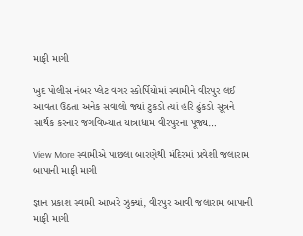માફી માગી

ખુદ પોલીસ નંબર પ્લેટ વગર સ્કોર્પિયોમાં સ્વામીને વીરપુર લઈ આવતા ઉઠતા અનેક સવાલો જ્યાં ટુકડો ત્યાં હરિ ઢુંકડો સૂત્રને સાર્થક કરનાર જગવિખ્યાત યાત્રાધામ વીરપુરના પૂજ્ય…

View More સ્વામીએ પાછલા બારણેથી મંદિરમાં પ્રવેશી જલારામ બાપાની માફી માગી

જ્ઞાન પ્રકાશ સ્વામી આખરે ઝુક્યાં, વીરપુર આવી જલારામ બાપાની માફી માગી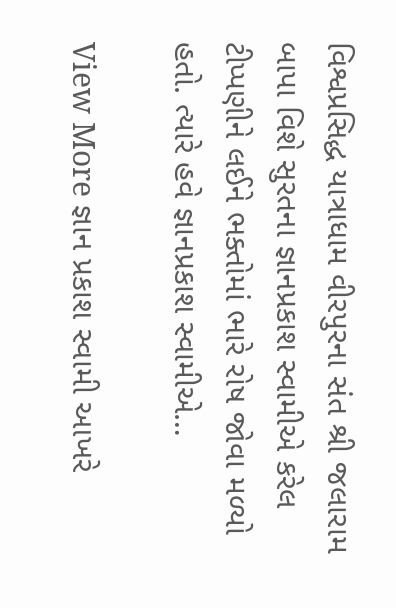વિશ્વપ્રસિદ્ધ યાત્રાધામ વીરપુરના સંત શ્રી જલારામ બાપા વિશે સુરતના જ્ઞાનપ્રકાશ સ્વામીએ કરેલ ટીપ્પણીને લઈને ભક્તોમાં ભારે રોષ જોવા મળ્યો હતો. ત્યારે હવે જ્ઞાનપ્રકાશ સ્વામીએ…

View More જ્ઞાન પ્રકાશ સ્વામી આખરે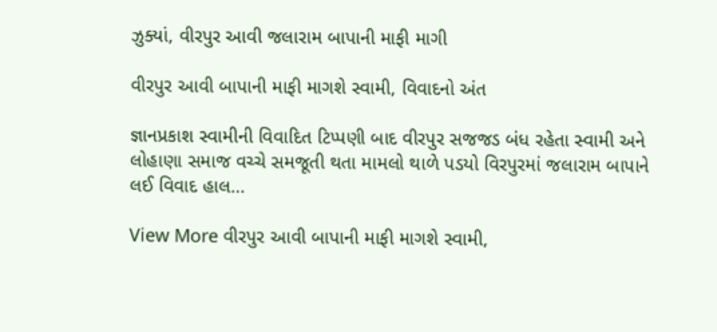ઝુક્યાં, વીરપુર આવી જલારામ બાપાની માફી માગી

વીરપુર આવી બાપાની માફી માગશે સ્વામી, વિવાદનો અંત

જ્ઞાનપ્રકાશ સ્વામીની વિવાદિત ટિપ્પણી બાદ વીરપુર સજજડ બંધ રહેતા સ્વામી અને લોહાણા સમાજ વચ્ચે સમજૂતી થતા મામલો થાળે પડયો વિરપુરમાં જલારામ બાપાને લઈ વિવાદ હાલ…

View More વીરપુર આવી બાપાની માફી માગશે સ્વામી,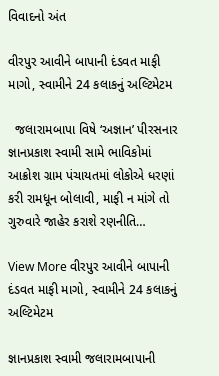વિવાદનો અંત

વીરપુર આવીને બાપાની દંડવત માફી માગો, સ્વામીને 24 કલાકનું અલ્ટિમેટમ

  જલારામબાપા વિષે ‘અજ્ઞાન’ પીરસનાર જ્ઞાનપ્રકાશ સ્વામી સામે ભાવિકોમાં આક્રોશ ગ્રામ પંચાયતમાં લોકોએ ધરણાં કરી રામધૂન બોલાવી, માફી ન માંગે તો ગુરુવારે જાહેર કરાશે રણનીતિ…

View More વીરપુર આવીને બાપાની દંડવત માફી માગો, સ્વામીને 24 કલાકનું અલ્ટિમેટમ

જ્ઞાનપ્રકાશ સ્વામી જલારામબાપાની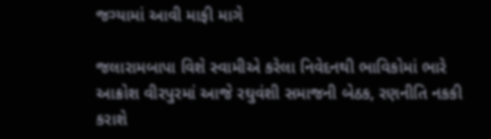જગ્યામાં આવી માફી માગે

જલારામબાપા વિશે સ્વામીએ કરેલા નિવેદનથી ભાવિકોમાં ભારે આક્રોશ વીરપુરમાં આજે રઘુવંશી સમાજની બેઠક, રણનીતિ નકકી કરાશે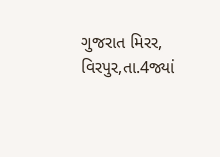ગુજરાત મિરર, વિરપુર,તા.4જ્યાં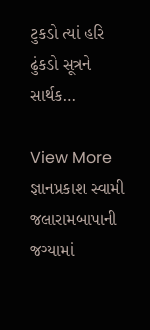ટુકડો ત્યાં હરિ ઢુંકડો સૂત્રને સાર્થક…

View More જ્ઞાનપ્રકાશ સ્વામી જલારામબાપાની જગ્યામાં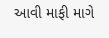આવી માફી માગે